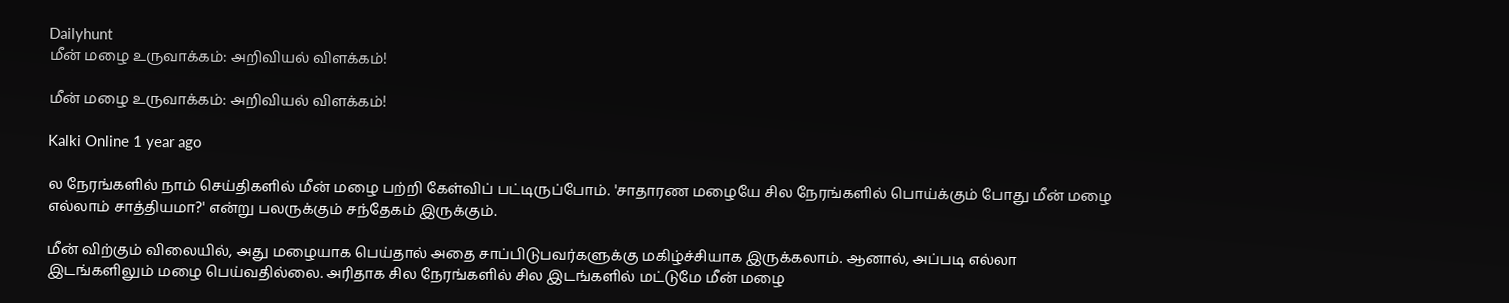Dailyhunt
மீன் மழை உருவாக்கம்: அறிவியல் விளக்கம்!

மீன் மழை உருவாக்கம்: அறிவியல் விளக்கம்!

Kalki Online 1 year ago

ல நேரங்களில் நாம் செய்திகளில் மீன் மழை பற்றி கேள்விப் பட்டிருப்போம். 'சாதாரண மழையே சில நேரங்களில் பொய்க்கும் போது மீன் மழை எல்லாம் சாத்தியமா?' என்று பலருக்கும் சந்தேகம் இருக்கும்.

மீன் விற்கும் விலையில், அது மழையாக பெய்தால் அதை சாப்பிடுபவர்களுக்கு மகிழ்ச்சியாக இருக்கலாம். ஆனால், அப்படி எல்லா இடங்களிலும் மழை பெய்வதில்லை. அரிதாக சில நேரங்களில் சில இடங்களில் மட்டுமே மீன் மழை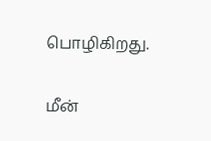பொழிகிறது.

மீன்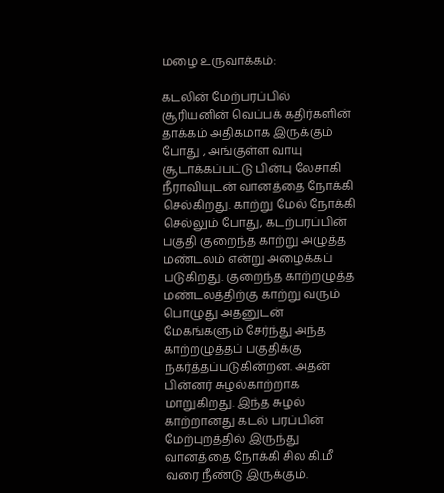மழை உருவாக்கம்:

கடலின் மேற்பரப்பில் சூரியனின் வெப்பக் கதிர்களின் தாக்கம் அதிகமாக இருக்கும் போது , அங்குள்ள வாயு சூடாக்கப்பட்டு பின்பு லேசாகி நீராவியுடன் வானத்தை நோக்கி செல்கிறது. காற்று மேல் நோக்கி செல்லும் போது, கடற்பரப்பின் பகுதி குறைந்த காற்று அழுத்த மண்டலம் என்று அழைக்கப் படுகிறது. குறைந்த காற்றழுத்த மண்டலத்திற்கு காற்று வரும் பொழுது அதனுடன் மேகங்களும் சேர்ந்து அந்த காற்றழுத்தப் பகுதிக்கு நகர்த்தப்படுகின்றன. அதன் பின்னர் சுழல்காற்றாக மாறுகிறது. இந்த சுழல் காற்றானது கடல் பரப்பின் மேற்புறத்தில் இருந்து வானத்தை நோக்கி சில கி.மீ வரை நீண்டு இருக்கும்.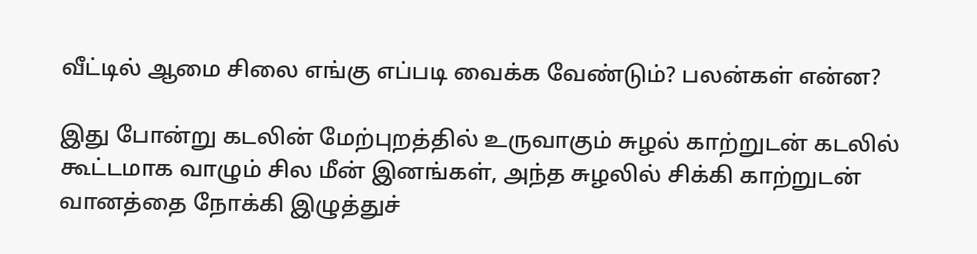வீட்டில் ஆமை சிலை எங்கு எப்படி வைக்க வேண்டும்? பலன்கள் என்ன?

இது போன்று கடலின் மேற்புறத்தில் உருவாகும் சுழல் காற்றுடன் கடலில் கூட்டமாக வாழும் சில மீன் இனங்கள், அந்த சுழலில் சிக்கி காற்றுடன் வானத்தை நோக்கி இழுத்துச்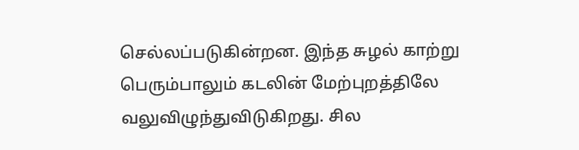செல்லப்படுகின்றன. இந்த சுழல் காற்று பெரும்பாலும் கடலின் மேற்புறத்திலே வலுவிழுந்துவிடுகிறது. சில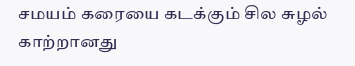சமயம் கரையை கடக்கும் சில சுழல் காற்றானது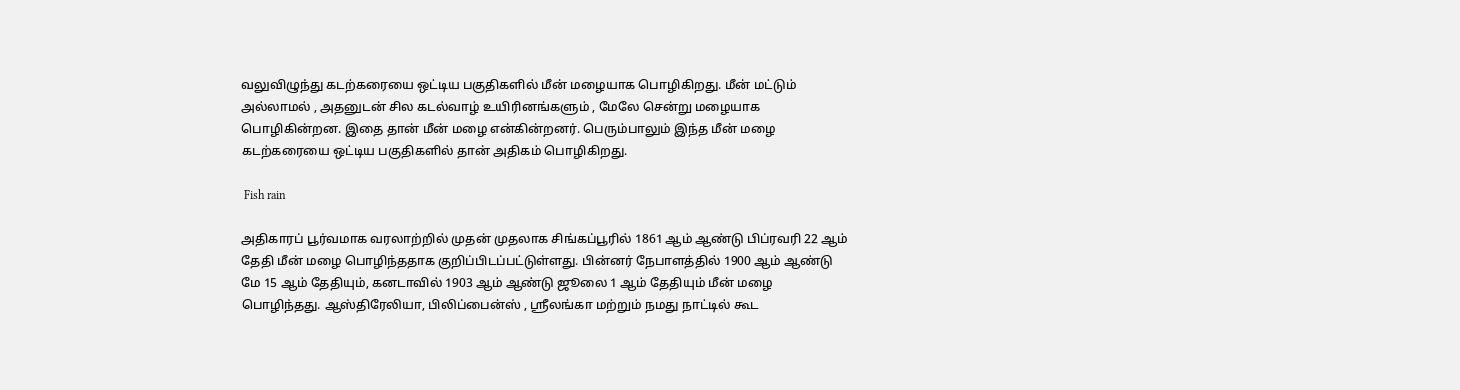வலுவிழுந்து கடற்கரையை ஒட்டிய பகுதிகளில் மீன் மழையாக பொழிகிறது. மீன் மட்டும் அல்லாமல் , அதனுடன் சில கடல்வாழ் உயிரினங்களும் , மேலே சென்று மழையாக பொழிகின்றன. இதை தான் மீன் மழை என்கின்றனர். பெரும்பாலும் இந்த மீன் மழை கடற்கரையை ஒட்டிய பகுதிகளில் தான் அதிகம் பொழிகிறது.

 Fish rain

அதிகாரப் பூர்வமாக வரலாற்றில் முதன் முதலாக சிங்கப்பூரில் 1861 ஆம் ஆண்டு பிப்ரவரி 22 ஆம் தேதி மீன் மழை பொழிந்ததாக குறிப்பிடப்பட்டுள்ளது. பின்னர் நேபாளத்தில் 1900 ஆம் ஆண்டு மே 15 ஆம் தேதியும், கனடாவில் 1903 ஆம் ஆண்டு ஜூலை 1 ஆம் தேதியும் மீன் மழை பொழிந்தது. ஆஸ்திரேலியா, பிலிப்பைன்ஸ் , ஶ்ரீலங்கா மற்றும் நமது நாட்டில் கூட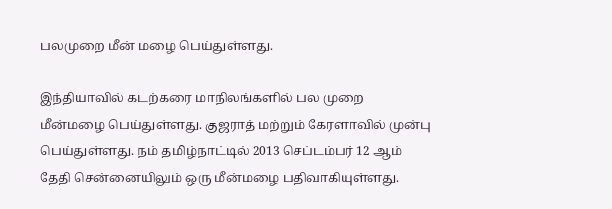பலமுறை மீன் மழை பெய்துள்ளது.

இந்தியாவில் கடற்கரை மாநிலங்களில் பல முறை மீன்மழை பெய்துள்ளது. குஜராத் மற்றும் கேரளாவில் முன்பு பெய்துள்ளது. நம் தமிழ்நாட்டில் 2013 செப்டம்பர் 12 ஆம் தேதி சென்னையிலும் ஒரு மீன்மழை பதிவாகியுள்ளது.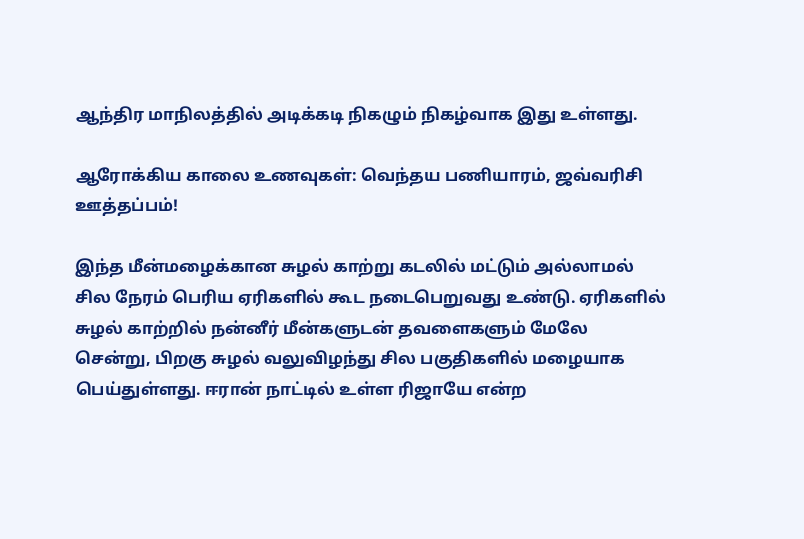ஆந்திர மாநிலத்தில் அடிக்கடி நிகழும் நிகழ்வாக இது உள்ளது.

ஆரோக்கிய காலை உணவுகள்: வெந்தய பணியாரம், ஜவ்வரிசி ஊத்தப்பம்!

இந்த மீன்மழைக்கான சுழல் காற்று கடலில் மட்டும் அல்லாமல் சில நேரம் பெரிய ஏரிகளில் கூட நடைபெறுவது உண்டு. ஏரிகளில் சுழல் காற்றில் நன்னீர் மீன்களுடன் தவளைகளும் மேலே சென்று, பிறகு சுழல் வலுவிழந்து சில பகுதிகளில் மழையாக பெய்துள்ளது. ஈரான் நாட்டில் உள்ள ரிஜாயே என்ற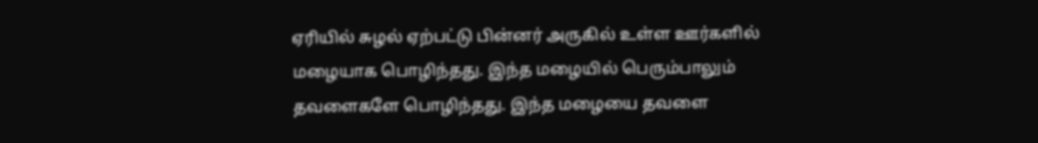ஏரியில் சுழல் ஏற்பட்டு பின்னர் அருகில் உள்ள ஊர்களில் மழையாக பொழிந்தது. இந்த மழையில் பெரும்பாலும் தவளைகளே பொழிந்தது. இந்த மழையை தவளை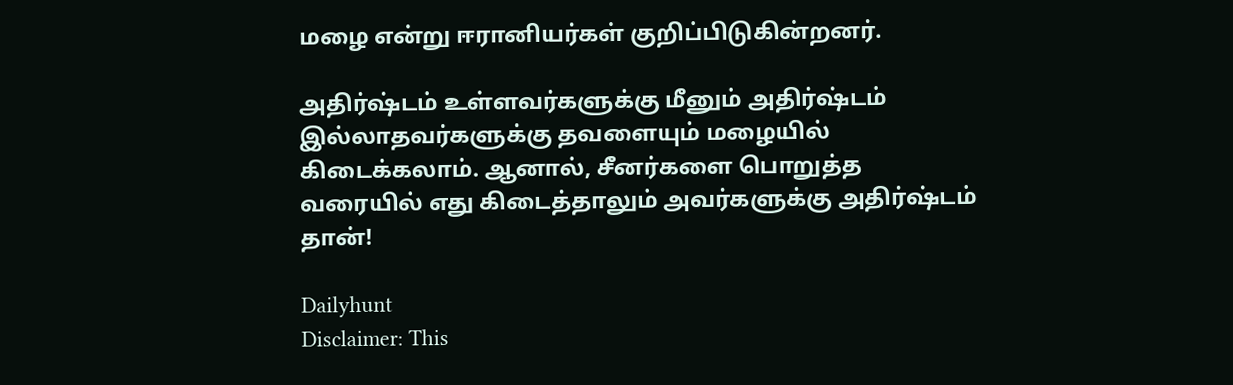மழை என்று ஈரானியர்கள் குறிப்பிடுகின்றனர்.

அதிர்ஷ்டம் உள்ளவர்களுக்கு மீனும் அதிர்ஷ்டம் இல்லாதவர்களுக்கு தவளையும் மழையில் கிடைக்கலாம். ஆனால், சீனர்களை பொறுத்த வரையில் எது கிடைத்தாலும் அவர்களுக்கு அதிர்ஷ்டம் தான்!

Dailyhunt
Disclaimer: This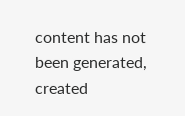content has not been generated, created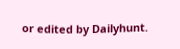or edited by Dailyhunt.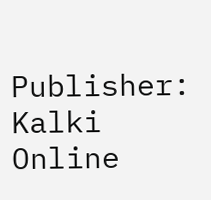Publisher: Kalki Online